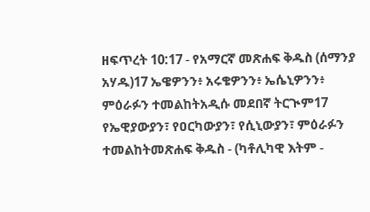ዘፍጥረት 10:17 - የአማርኛ መጽሐፍ ቅዱስ (ሰማንያ አሃዱ)17 ኤዌዎንን፥ አሩቄዎንን፥ ኤሴኒዎንን፥ ምዕራፉን ተመልከትአዲሱ መደበኛ ትርጒም17 የኤዊያውያን፣ የዐርካውያን፣ የሲኒውያን፣ ምዕራፉን ተመልከትመጽሐፍ ቅዱስ - (ካቶሊካዊ እትም -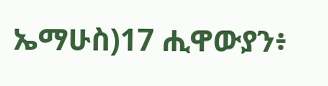ኤማሁስ)17 ሒዋውያን፥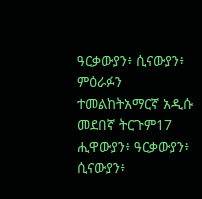ዓርቃውያን፥ ሲናውያን፥ ምዕራፉን ተመልከትአማርኛ አዲሱ መደበኛ ትርጉም17 ሒዋውያን፥ ዓርቃውያን፥ ሲናውያን፥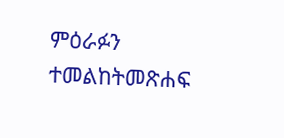ምዕራፉን ተመልከትመጽሐፍ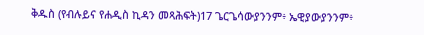ቅዱስ (የብሉይና የሐዲስ ኪዳን መጻሕፍት)17 ጌርጌሳውያንንም፥ ኤዊያውያንንም፥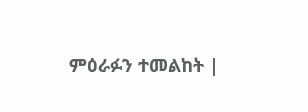ምዕራፉን ተመልከት |